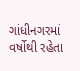ગાંધીનગરમાં વર્ષોથી રહેતા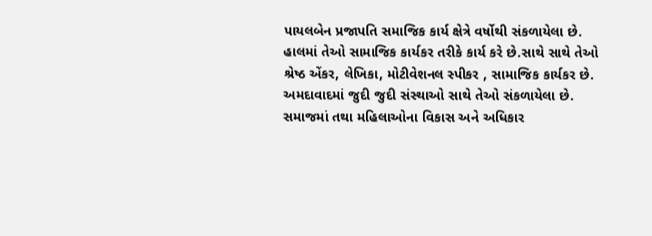પાયલબેન પ્રજાપતિ સમાજિક કાર્ય ક્ષેત્રે વર્ષોથી સંકળાયેલા છે. હાલમાં તેઓ સામાજિક કાર્યકર તરીકે કાર્ય કરે છે.સાથે સાથે તેઓ શ્રેષ્ઠ એંકર, લેખિકા, મોટીવેશનલ સ્પીકર , સામાજિક કાર્યકર છે.
અમદાવાદમાં જુદી જુદી સંસ્થાઓ સાથે તેઓ સંકળાયેલા છે. સમાજમાં તથા મહિલાઓના વિકાસ અને અધિકાર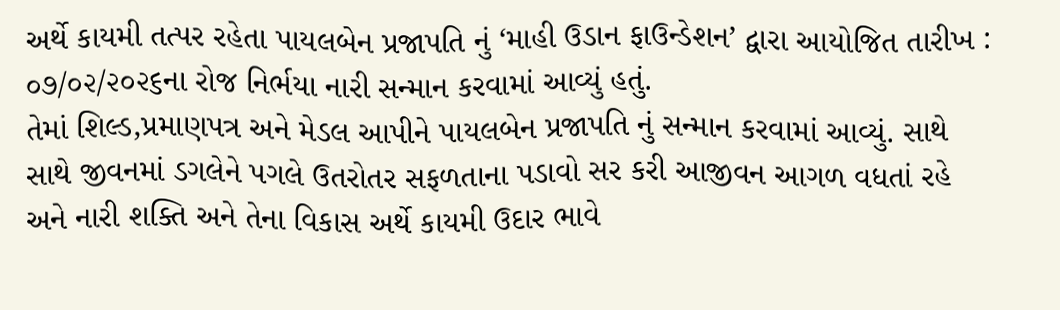અર્થે કાયમી તત્પર રહેતા પાયલબેન પ્રજાપતિ નું ‘માહી ઉડાન ફાઉન્ડેશન’ દ્વારા આયોજિત તારીખ : ૦૭/૦૨/૨૦૨૬ના રોજ નિર્ભયા નારી સન્માન કરવામાં આવ્યું હતું.
તેમાં શિલ્ડ,પ્રમાણપત્ર અને મેડલ આપીને પાયલબેન પ્રજાપતિ નું સન્માન કરવામાં આવ્યું. સાથે સાથે જીવનમાં ડગલેને પગલે ઉતરોતર સફળતાના પડાવો સર કરી આજીવન આગળ વધતાં રહે અને નારી શક્તિ અને તેના વિકાસ અર્થે કાયમી ઉદાર ભાવે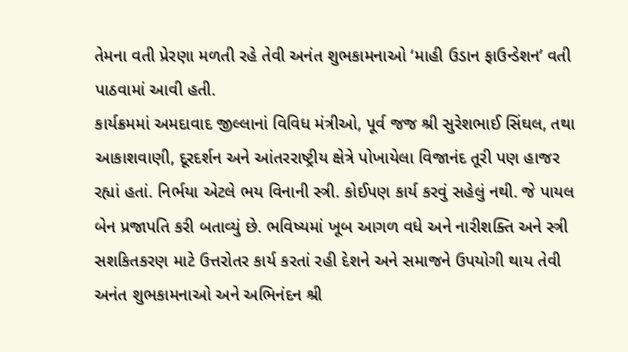તેમના વતી પ્રેરણા મળતી રહે તેવી અનંત શુભકામનાઓ ‘માહી ઉડાન ફાઉન્ડેશન’ વતી પાઠવામાં આવી હતી.
કાર્યક્રમમાં અમદાવાદ જીલ્લાનાં વિવિધ મંત્રીઓ, પૂર્વ જજ શ્રી સુરેશભાઈ સિંઘલ, તથા આકાશવાણી, દૂરદર્શન અને આંતરરાષ્ટ્રીય ક્ષેત્રે પોખાયેલા વિજાનંદ તૂરી પણ હાજર રહ્યાં હતાં. નિર્ભયા એટલે ભય વિનાની સ્ત્રી. કોઈપણ કાર્ય કરવું સહેલું નથી. જે પાયલ બેન પ્રજાપતિ કરી બતાવ્યું છે. ભવિષ્યમાં ખૂબ આગળ વધે અને નારીશક્તિ અને સ્ત્રી સશકિતકરણ માટે ઉત્તરોતર કાર્ય કરતાં રહી દેશને અને સમાજને ઉપયોગી થાય તેવી અનંત શુભકામનાઓ અને અભિનંદન શ્રી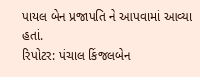પાયલ બેન પ્રજાપતિ ને આપવામાં આવ્યા હતાં.
રિપોટર: પંચાલ કિંજલબેન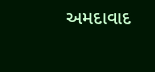અમદાવાદ